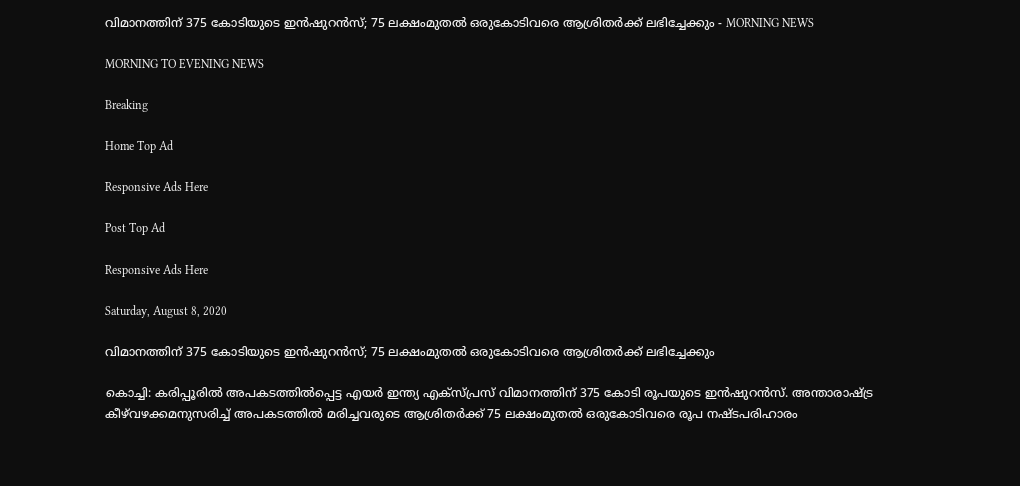വിമാനത്തിന് 375 കോടിയുടെ ഇൻഷുറൻസ്; 75 ലക്ഷംമുതൽ ഒരുകോടിവരെ ആശ്രിതർക്ക്‌ ലഭിച്ചേക്കും - MORNING NEWS

MORNING TO EVENING NEWS

Breaking

Home Top Ad

Responsive Ads Here

Post Top Ad

Responsive Ads Here

Saturday, August 8, 2020

വിമാനത്തിന് 375 കോടിയുടെ ഇൻഷുറൻസ്; 75 ലക്ഷംമുതൽ ഒരുകോടിവരെ ആശ്രിതർക്ക്‌ ലഭിച്ചേക്കും

കൊച്ചി: കരിപ്പൂരിൽ അപകടത്തിൽപ്പെട്ട എയർ ഇന്ത്യ എക്സ്പ്രസ് വിമാനത്തിന് 375 കോടി രൂപയുടെ ഇൻഷുറൻസ്. അന്താരാഷ്ട്ര കീഴ്‌വഴക്കമനുസരിച്ച് അപകടത്തിൽ മരിച്ചവരുടെ ആശ്രിതർക്ക് 75 ലക്ഷംമുതൽ ഒരുകോടിവരെ രൂപ നഷ്ടപരിഹാരം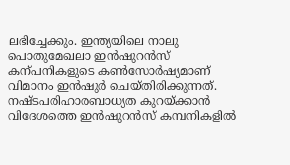ലഭിച്ചേക്കും. ഇന്ത്യയിലെ നാലു പൊതുമേഖലാ ഇൻഷുറൻസ് കന്പനികളുടെ കൺസോർഷ്യമാണ് വിമാനം ഇൻഷുർ ചെയ്തിരിക്കുന്നത്. നഷ്ടപരിഹാരബാധ്യത കുറയ്ക്കാൻ വിദേശത്തെ ഇൻഷുറൻസ് കമ്പനികളിൽ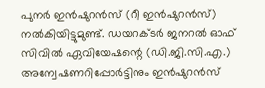പുനർ ഇൻഷുറൻസ് (റീ ഇൻഷുറൻസ്) നൽകിയിട്ടുമുണ്ട്. ഡയറക്ടർ ജനറൽ ഓഫ് സിവിൽ ഏവിയേഷന്റെ (ഡി.ജി.സി.എ.) അന്വേഷണറിപ്പോർട്ടിനും ഇൻഷുറൻസ്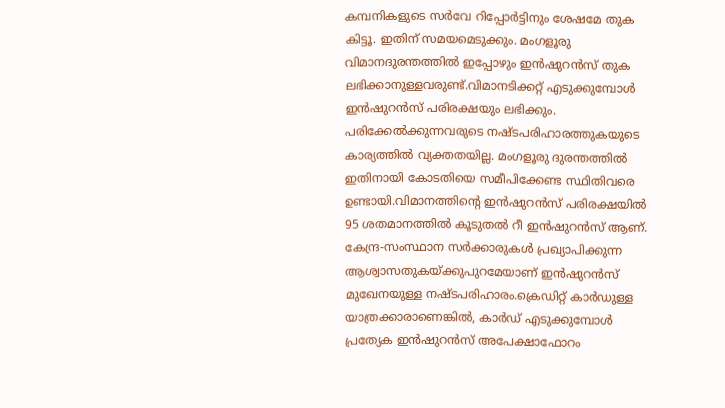കമ്പനികളുടെ സർവേ റിപ്പോർട്ടിനും ശേഷമേ തുക കിട്ടൂ. ഇതിന് സമയമെടുക്കും. മംഗളൂരു വിമാനദുരന്തത്തിൽ ഇപ്പോഴും ഇൻഷുറൻസ് തുക ലഭിക്കാനുള്ളവരുണ്ട്.വിമാനടിക്കറ്റ് എടുക്കുമ്പോൾ ഇൻഷുറൻസ് പരിരക്ഷയും ലഭിക്കും. പരിക്കേൽക്കുന്നവരുടെ നഷ്ടപരിഹാരത്തുകയുടെ കാര്യത്തിൽ വ്യക്തതയില്ല. മംഗളൂരു ദുരന്തത്തിൽ ഇതിനായി കോടതിയെ സമീപിക്കേണ്ട സ്ഥിതിവരെ ഉണ്ടായി.വിമാനത്തിന്റെ ഇൻഷുറൻസ് പരിരക്ഷയിൽ 95 ശതമാനത്തിൽ കൂടുതൽ റീ ഇൻഷുറൻസ് ആണ്. കേന്ദ്ര-സംസ്ഥാന സർക്കാരുകൾ പ്രഖ്യാപിക്കുന്ന ആശ്വാസതുകയ്ക്കുപുറമേയാണ് ഇൻഷുറൻസ് മുഖേനയുള്ള നഷ്ടപരിഹാരം.ക്രെഡിറ്റ് കാർഡുള്ള യാത്രക്കാരാണെങ്കിൽ, കാർഡ് എടുക്കുമ്പോൾ പ്രത്യേക ഇൻഷുറൻസ് അപേക്ഷാഫോറം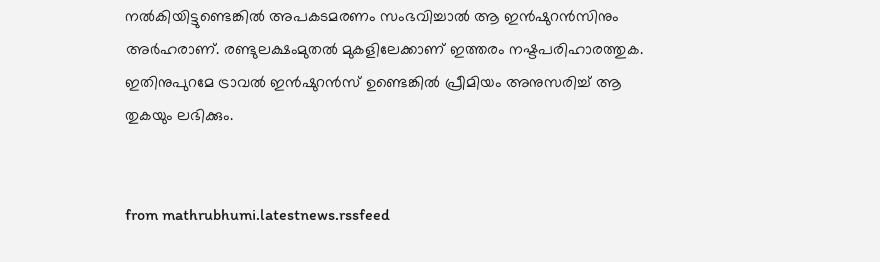നൽകിയിട്ടുണ്ടെങ്കിൽ അപകടമരണം സംഭവിച്ചാൽ ആ ഇൻഷുറൻസിനും അർഹരാണ്. രണ്ടുലക്ഷംമുതൽ മുകളിലേക്കാണ് ഇത്തരം നഷ്ടപരിഹാരത്തുക. ഇതിനുപുറമേ ട്രാവൽ ഇൻഷുറൻസ് ഉണ്ടെങ്കിൽ പ്രീമിയം അനുസരിച്ച് ആ തുകയും ലഭിക്കും.


from mathrubhumi.latestnews.rssfeed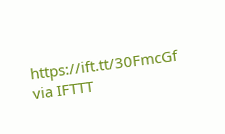https://ift.tt/30FmcGf
via IFTTT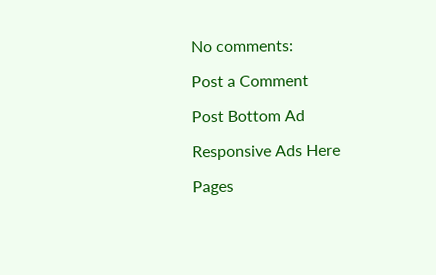No comments:

Post a Comment

Post Bottom Ad

Responsive Ads Here

Pages